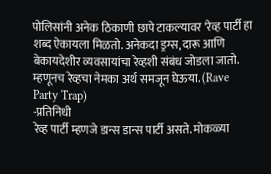पोलिसांनी अनेक ठिकाणी छापे टाकल्यावर ‘रेव्ह पार्टी हा शब्द ऐकायला मिळतो. अनेकदा ड्रग्स, दारू आणि बेकायदेशीर व्यवसायांचा रेव्हशी संबंध जोडला जातो. म्हणूनच रेव्हचा नेमका अर्थ समजून घेऊया. (Rave Party Trap)
-प्रतिनिधी
रेव्ह पार्टी म्हणजे डान्स डान्स पार्टी असते. मोकळ्या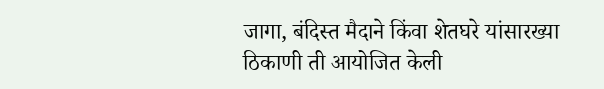जागा, बंदिस्त मैदाने किंवा शेतघरे यांसारख्या ठिकाणी ती आयोजित केली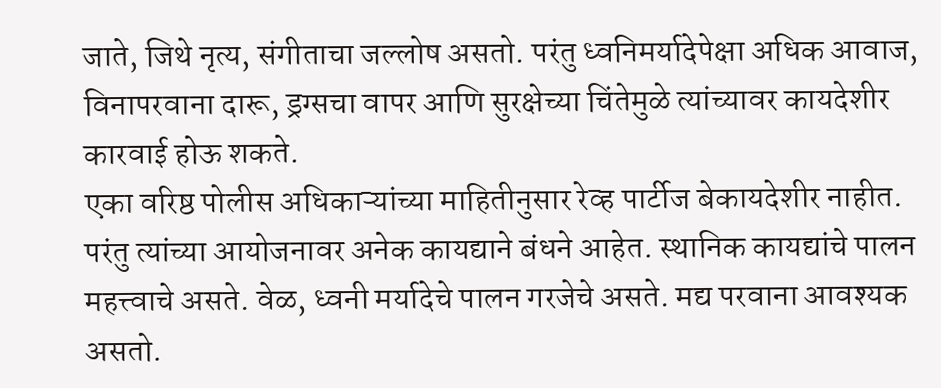जाते, जिथे नृत्य, संगीताचा जल्लोष असतो. परंतु ध्वनिमर्यादेपेक्षा अधिक आवाज, विनापरवाना दारू, ड्रग्सचा वापर आणि सुरक्षेच्या चिंतेमुळे त्यांच्यावर कायदेशीर कारवाई होऊ शकते.
एका वरिष्ठ पोलीस अधिकाऱ्यांच्या माहितीनुसार रेव्ह पार्टीज बेकायदेशीर नाहीत. परंतु त्यांच्या आयोजनावर अनेक कायद्याने बंधने आहेत. स्थानिक कायद्यांचे पालन महत्त्वाचे असते. वेळ, ध्वनी मर्यादेचे पालन गरजेचे असते. मद्य परवाना आवश्यक असतो.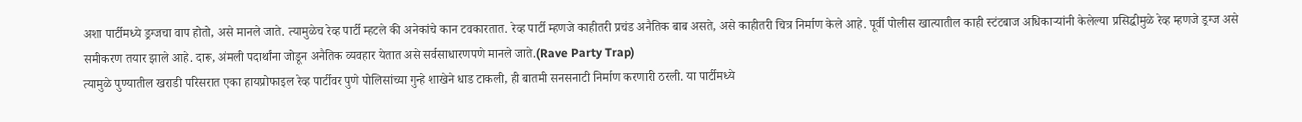अशा पार्टीमध्ये ड्रग्जचा वाप होतो, असे मानले जाते. त्यामुळेच रेव्ह पार्टी म्हटले की अनेकांचे कान टवकारतात. रेव्ह पार्टी म्हणजे काहीतरी प्रचंड अनैतिक बाब असते, असे काहीतरी चित्र निर्माण केले आहे. पूर्वी पोलीस खात्यातील काही स्टंटबाज अधिकाऱ्यांनी केलेल्या प्रसिद्धीमुळे रेव्ह म्हणजे ड्रग्ज असे समीकरण तयार झाले आहे. दारू, अंमली पदार्थांना जोडून अनैतिक व्यवहार येतात असे सर्वसाधारणपणे मानले जाते.(Rave Party Trap)
त्यामुळे पुण्यातील खराडी परिसरात एका हायप्रोफाइल रेव्ह पार्टीवर पुणे पोलिसांच्या गुन्हे शाखेने धाड टाकली, ही बातमी सनसनाटी निर्माण करणारी ठरली. या पार्टीमध्ये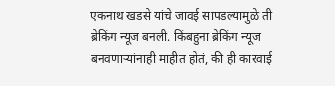एकनाथ खडसे यांचे जावई सापडल्यामुळे ती ब्रेकिंग न्यूज बनली. किंबहुना ब्रेकिंग न्यूज बनवणाऱ्यांनाही माहीत होतं, की ही कारवाई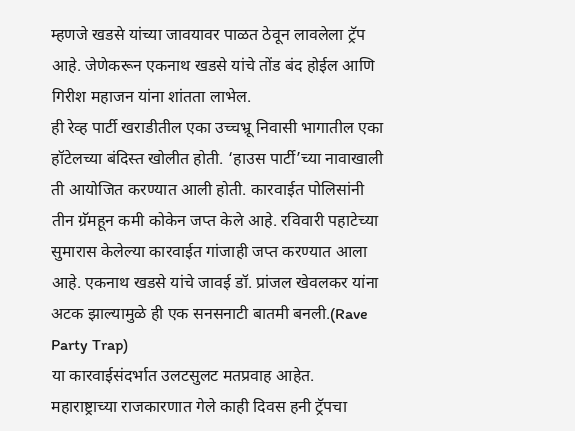म्हणजे खडसे यांच्या जावयावर पाळत ठेवून लावलेला ट्रॅप आहे. जेणेकरून एकनाथ खडसे यांचे तोंड बंद होईल आणि गिरीश महाजन यांना शांतता लाभेल.
ही रेव्ह पार्टी खराडीतील एका उच्चभ्रू निवासी भागातील एका हॉटेलच्या बंदिस्त खोलीत होती. ‘हाउस पार्टी’च्या नावाखाली ती आयोजित करण्यात आली होती. कारवाईत पोलिसांनी तीन ग्रॅमहून कमी कोकेन जप्त केले आहे. रविवारी पहाटेच्या सुमारास केलेल्या कारवाईत गांजाही जप्त करण्यात आला आहे. एकनाथ खडसे यांचे जावई डॉ. प्रांजल खेवलकर यांना अटक झाल्यामुळे ही एक सनसनाटी बातमी बनली.(Rave Party Trap)
या कारवाईसंदर्भात उलटसुलट मतप्रवाह आहेत.
महाराष्ट्राच्या राजकारणात गेले काही दिवस हनी ट्रॅपचा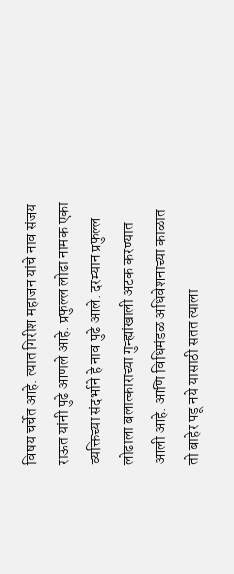विषय चर्चेत आहे. त्यात गिरीश महाजन यांचे नाव संजय राऊत यांनी पुढे आणले आहे. प्रफुल्ल लोढा नामक एका व्यक्तिच्या संदर्भाने हे नाव पुढे आले. दरम्यान प्रफुल्ल लोढाला बलात्काराच्या गुन्ह्यांखाली अटक करण्यात आली आहे. आणि विधिमंडळ अधिवेशनाच्या काळात तो बाहेर पडू नये यासाठी सतत त्याला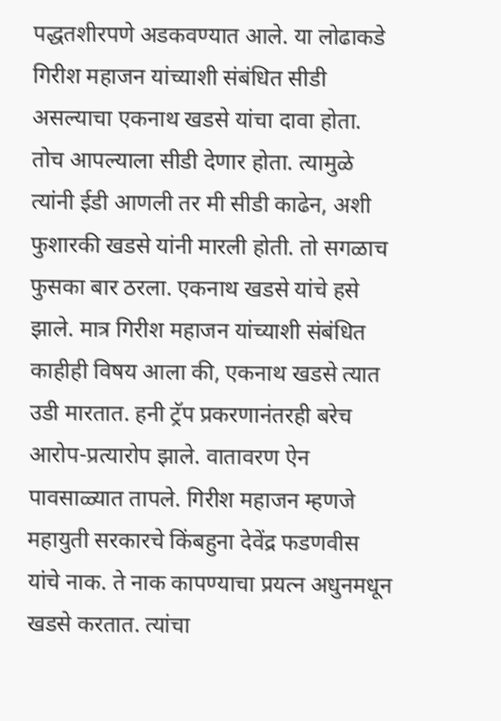पद्धतशीरपणे अडकवण्यात आले. या लोढाकडे गिरीश महाजन यांच्याशी संबंधित सीडी असल्याचा एकनाथ खडसे यांचा दावा होता. तोच आपल्याला सीडी देणार होता. त्यामुळे त्यांनी ईडी आणली तर मी सीडी काढेन, अशी फुशारकी खडसे यांनी मारली होती. तो सगळाच फुसका बार ठरला. एकनाथ खडसे यांचे हसे झाले. मात्र गिरीश महाजन यांच्याशी संबंधित काहीही विषय आला की, एकनाथ खडसे त्यात उडी मारतात. हनी ट्रॅप प्रकरणानंतरही बरेच आरोप-प्रत्यारोप झाले. वातावरण ऐन पावसाळ्यात तापले. गिरीश महाजन म्हणजे महायुती सरकारचे किंबहुना देवेंद्र फडणवीस यांचे नाक. ते नाक कापण्याचा प्रयत्न अधुनमधून खडसे करतात. त्यांचा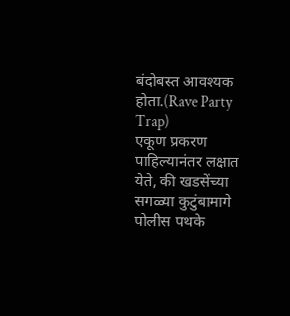बंदोबस्त आवश्यक होता.(Rave Party Trap)
एकूण प्रकरण पाहिल्यानंतर लक्षात येते, की खडसेंच्या सगळ्या कुटुंबामागे पोलीस पथके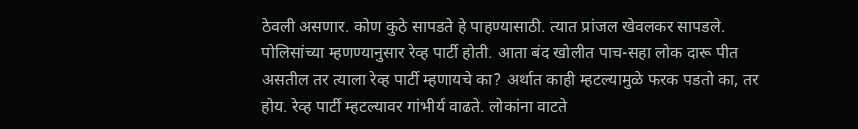ठेवली असणार. कोण कुठे सापडते हे पाहण्यासाठी. त्यात प्रांजल खेवलकर सापडले. पोलिसांच्या म्हणण्यानुसार रेव्ह पार्टी होती. आता बंद खोलीत पाच-सहा लोक दारू पीत असतील तर त्याला रेव्ह पार्टी म्हणायचे का? अर्थात काही म्हटल्यामुळे फरक पडतो का, तर होय. रेव्ह पार्टी म्हटल्यावर गांभीर्य वाढते. लोकांना वाटते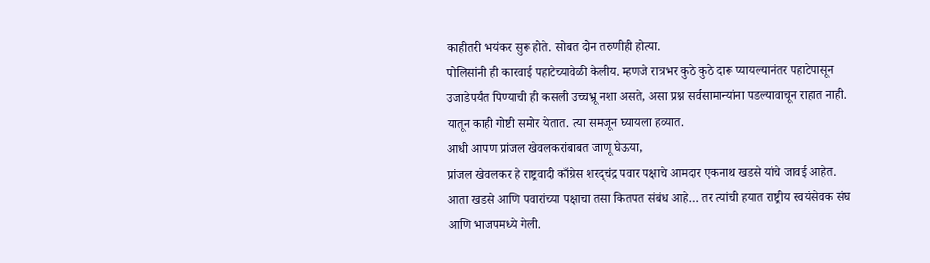काहीतरी भयंकर सुरू होते. सोबत दोन तरुणीही होत्या.
पोलिसांनी ही कारवाई पहाटेच्यावेळी केलीय. म्हणजे रात्रभर कुठे कुठे दारू प्यायल्यानंतर पहाटेपासून उजाडेपर्यंत पिण्याची ही कसली उच्चभ्रू नशा असते, असा प्रश्न सर्वसामान्यांना पडल्यावाचून राहात नाही. यातून काही गोष्टी समोर येतात. त्या समजून घ्यायला हव्यात.
आधी आपण प्रांजल खेवलकरांबाबत जाणू घेऊया,
प्रांजल खेवलकर हे राष्ट्रवादी काँग्रेस शरद्चंद्र पवार पक्षाचे आमदार एकनाथ खडसे यांचे जावई आहेत. आता खडसे आणि पवारांच्या पक्षाचा तसा कितपत संबंध आहे… तर त्यांची हयात राष्ट्रीय स्वयंसेवक संघ आणि भाजपमध्ये गेली.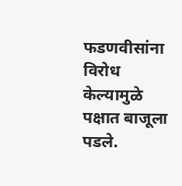फडणवीसांना विरोध केल्यामुळे पक्षात बाजूला पडले.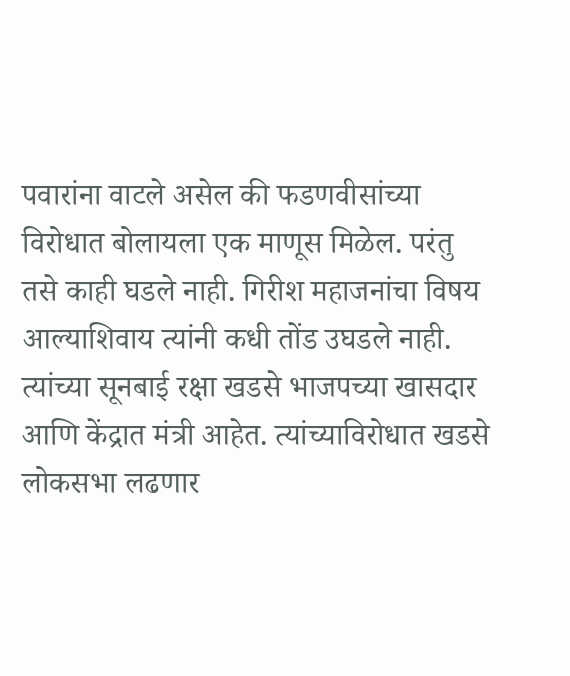पवारांना वाटले असेल की फडणवीसांच्या विरोधात बोलायला एक माणूस मिळेल. परंतु तसे काही घडले नाही. गिरीश महाजनांचा विषय आल्याशिवाय त्यांनी कधी तोंड उघडले नाही. त्यांच्या सूनबाई रक्षा खडसे भाजपच्या खासदार आणि केंद्रात मंत्री आहेत. त्यांच्याविरोधात खडसे लोकसभा लढणार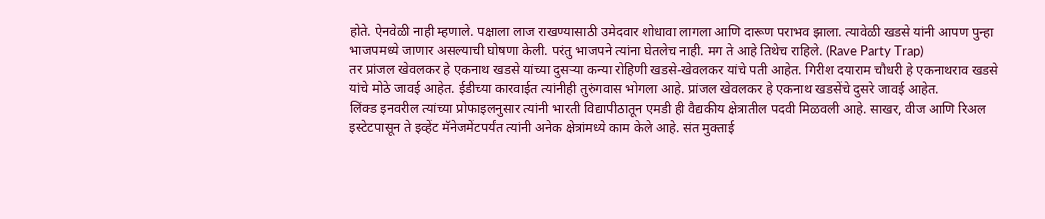होते. ऐनवेळी नाही म्हणाले. पक्षाला लाज राखण्यासाठी उमेदवार शोधावा लागला आणि दारूण पराभव झाला. त्यावेळी खडसे यांनी आपण पुन्हा भाजपमध्ये जाणार असल्याची घोषणा केली. परंतु भाजपने त्यांना घेतलेच नाही. मग ते आहे तिथेच राहिले. (Rave Party Trap)
तर प्रांजल खेवलकर हे एकनाथ खडसे यांच्या दुसऱ्या कन्या रोहिणी खडसे-खेवलकर यांचे पती आहेत. गिरीश दयाराम चौधरी हे एकनाथराव खडसे यांचे मोठे जावई आहेत. ईडीच्या कारवाईत त्यांनीही तुरुंगवास भोगला आहे. प्रांजल खेवलकर हे एकनाथ खडसेंचे दुसरे जावई आहेत.
लिंक्ड इनवरील त्यांच्या प्रोफाइलनुसार त्यांनी भारती विद्यापीठातून एमडी ही वैद्यकीय क्षेत्रातील पदवी मिळवली आहे. साखर, वीज आणि रिअल इस्टेटपासून ते इव्हेंट मॅनेजमेंटपर्यंत त्यांनी अनेक क्षेत्रांमध्ये काम केले आहे. संत मुक्ताई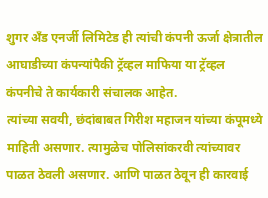शुगर अँड एनर्जी लिमिटेड ही त्यांची कंपनी ऊर्जा क्षेत्रातील आघाडीच्या कंपन्यांपैकी ट्रॅव्हल माफिया या ट्रॅव्हल कंपनीचे ते कार्यकारी संचालक आहेत.
त्यांच्या सवयी, छंदांबाबत गिरीश महाजन यांच्या कंपूमध्ये माहिती असणार. त्यामुळेच पोलिसांकरवी त्यांच्यावर पाळत ठेवली असणार. आणि पाळत ठेवून ही कारवाई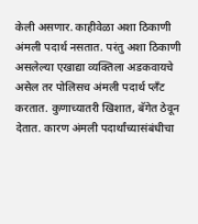केली असणार. काहीवेळा अशा ठिकाणी अंमली पदार्थ नसतात. परंतु अशा ठिकाणी असलेल्या एखाद्या व्यक्तिला अडकवायचे असेल तर पोलिसच अंमली पदार्थ प्लँट करतात. कुणाच्यातरी खिशात, बॅगेत ठेवून देतात. कारण अंमली पदार्थांच्यासंबंधीचा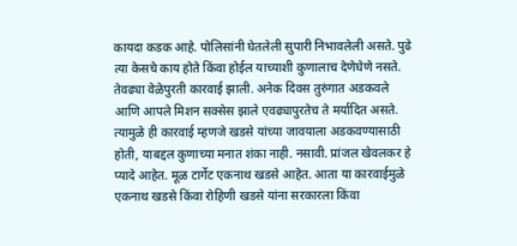कायदा कडक आहे. पोलिसांनी घेतलेली सुपारी निभावलेली असते. पुढे त्या केसचे काय होते किंवा होईल याच्याशी कुणालाच देणेघेणे नसते. तेवढ्या वेळेपुरती कारवाई झाली. अनेक दिवस तुरुंगात अडकवले आणि आपले मिशन सक्सेस झाले एवढ्यापुरतेच ते मर्यादित असते. त्यामुळे ही कारवाई म्हणजे खडसे यांच्या जावयाला अडकवण्यासाठी होती, याबद्दल कुणाच्या मनात शंका नाही. नसावी. प्रांजल खेवलकर हे प्यादे आहेत. मूळ टार्गेट एकनाथ खडसे आहेत. आता या कारवाईमुळे एकनाथ खडसे किंवा रोहिणी खडसे यांना सरकारला किंवा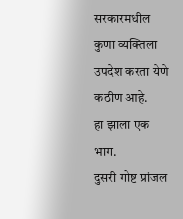सरकारमधील कुणा व्यक्तिला उपदेश करता येणे कठीण आहे.
हा झाला एक भाग.
दुसरी गोष्ट प्रांजल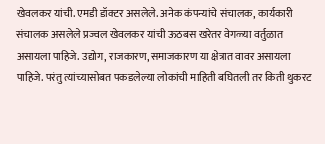खेवलकर यांची. एमडी डॉक्टर असलेले. अनेक कंपन्यांचे संचालक, कार्यकारी संचालक असलेले प्रज्वल खेवलकर यांची ऊठबस खरेतर वेगळ्या वर्तुळात असायला पाहिजे. उद्योग, राजकारण, समाजकारण या क्षेत्रात वावर असायला पाहिजे. परंतु त्यांच्यासोबत पकडलेल्या लोकांची माहिती बघितली तर किती थुकरट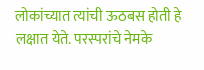लोकांच्यात त्यांची ऊठबस होती हे लक्षात येते. परस्परांचे नेमके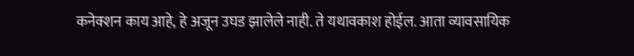कनेक्शन काय आहे, हे अजून उघड झालेले नाही. ते यथावकाश होईल. आता व्यावसायिक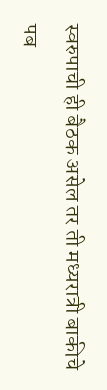स्वरुपाची ही बैठक असेल तर ती मध्यरात्री बाकीचे पब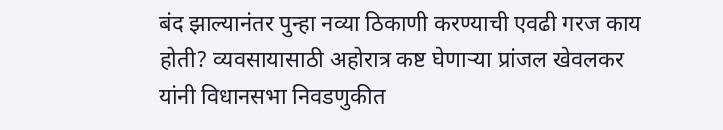बंद झाल्यानंतर पुन्हा नव्या ठिकाणी करण्याची एवढी गरज काय होती? व्यवसायासाठी अहोरात्र कष्ट घेणाऱ्या प्रांजल खेवलकर यांनी विधानसभा निवडणुकीत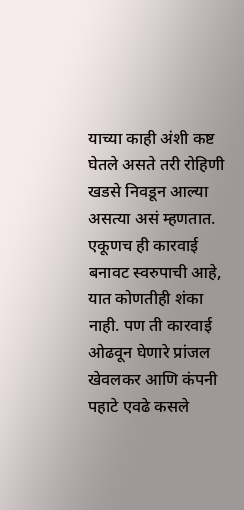याच्या काही अंशी कष्ट घेतले असते तरी रोहिणी खडसे निवडून आल्या असत्या असं म्हणतात.
एकूणच ही कारवाई बनावट स्वरुपाची आहे, यात कोणतीही शंका नाही. पण ती कारवाई ओढवून घेणारे प्रांजल खेवलकर आणि कंपनी पहाटे एवढे कसले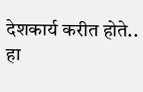देशकार्य करीत होते.. हा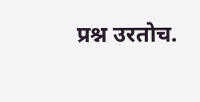प्रश्न उरतोच.